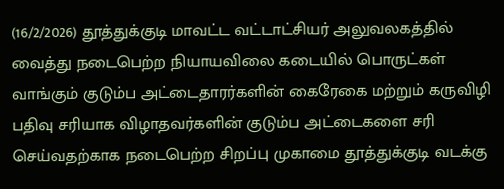(16/2/2026) தூத்துக்குடி மாவட்ட வட்டாட்சியர் அலுவலகத்தில் வைத்து நடைபெற்ற நியாயவிலை கடையில் பொருட்கள் வாங்கும் குடும்ப அட்டைதாரர்களின் கைரேகை மற்றும் கருவிழி பதிவு சரியாக விழாதவர்களின் குடும்ப அட்டைகளை சரி செய்வதற்காக நடைபெற்ற சிறப்பு முகாமை தூத்துக்குடி வடக்கு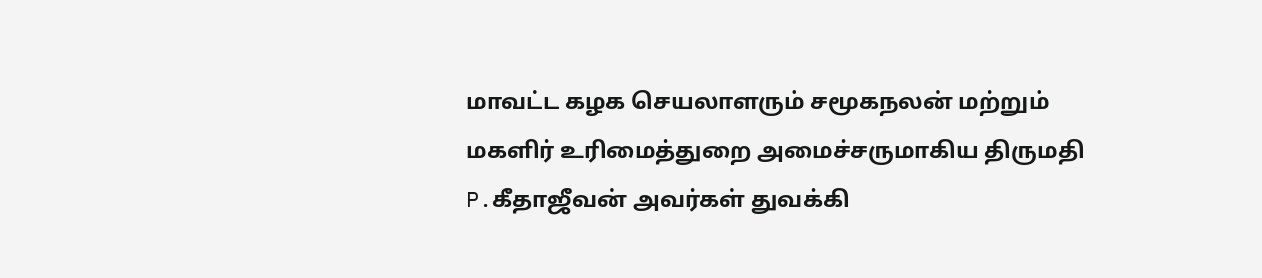மாவட்ட கழக செயலாளரும் சமூகநலன் மற்றும் மகளிர் உரிமைத்துறை அமைச்சருமாகிய திருமதி P.கீதாஜீவன் அவர்கள் துவக்கி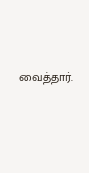வைத்தார்.